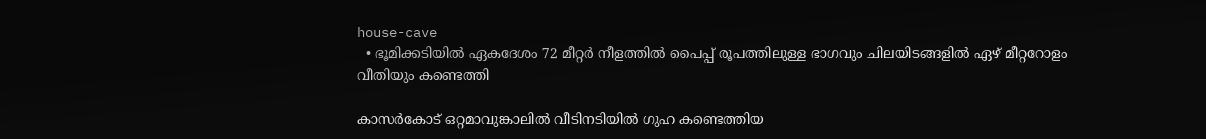house-cave
  • ഭൂമിക്കടിയിൽ ഏകദേശം 72 മീറ്റർ നീളത്തിൽ പൈപ്പ് രൂപത്തിലുള്ള ഭാഗവും ചിലയിടങ്ങളിൽ ഏഴ് മീറ്ററോളം വീതിയും കണ്ടെത്തി

കാസർകോട് ഒറ്റമാവുങ്കാലിൽ വീടിനടിയിൽ ഗുഹ കണ്ടെത്തിയ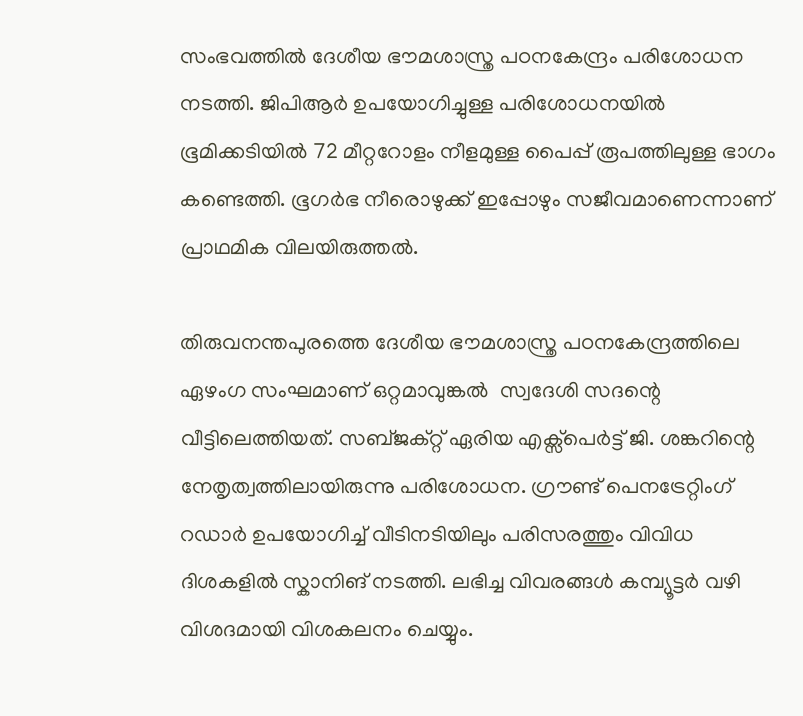സംഭവത്തിൽ ദേശീയ ഭൗമശാസ്ത്ര പഠനകേന്ദ്രം പരിശോധന നടത്തി. ജിപിആർ ഉപയോഗിച്ചുള്ള പരിശോധനയിൽ ഭൂമിക്കടിയിൽ 72 മീറ്ററോളം നീളമുള്ള പൈപ്പ് രൂപത്തിലുള്ള ഭാഗം കണ്ടെത്തി. ഭൂഗർഭ നീരൊഴുക്ക് ഇപ്പോഴും സജീവമാണെന്നാണ് പ്രാഥമിക വിലയിരുത്തൽ.

തിരുവനന്തപുരത്തെ ദേശീയ ഭൗമശാസ്ത്ര പഠനകേന്ദ്രത്തിലെ ഏഴംഗ സംഘമാണ് ഒറ്റമാവുങ്കൽ  സ്വദേശി സദന്റെ വീട്ടിലെത്തിയത്. സബ്ജക്റ്റ് ഏരിയ എക്സ്പെർട്ട് ജി. ശങ്കറിന്റെ നേതൃത്വത്തിലായിരുന്നു പരിശോധന. ഗ്രൗണ്ട് പെനട്രേറ്റിംഗ് റഡാർ ഉപയോഗിച്ച് വീടിനടിയിലും പരിസരത്തും വിവിധ ദിശകളിൽ സ്കാനിങ് നടത്തി. ലഭിച്ച വിവരങ്ങൾ കമ്പ്യൂട്ടർ വഴി വിശദമായി വിശകലനം ചെയ്യും.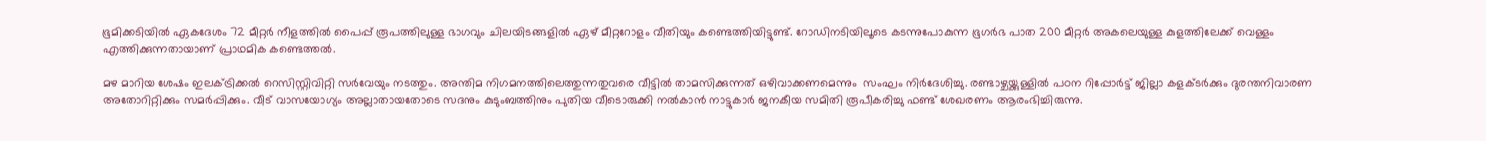ഭൂമിക്കടിയിൽ ഏകദേശം 72 മീറ്റർ നീളത്തിൽ പൈപ്പ് രൂപത്തിലുള്ള ഭാഗവും ചിലയിടങ്ങളിൽ ഏഴ് മീറ്ററോളം വീതിയും കണ്ടെത്തിയിട്ടുണ്ട്. റോഡിനടിയിലൂടെ കടന്നുപോകുന്ന ഭൂഗർഭ പാത 200 മീറ്റർ അകലെയുള്ള കുളത്തിലേക്ക് വെള്ളം എത്തിക്കുന്നതായാണ് പ്രാഥമിക കണ്ടെത്തൽ.

മഴ മാറിയ ശേഷം ഇലക്ട്രിക്കൽ റെസിസ്റ്റിവിറ്റി സർവേയും നടത്തും. അന്തിമ നിഗമനത്തിലെത്തുന്നതുവരെ വീട്ടിൽ താമസിക്കുന്നത് ഒഴിവാക്കണമെന്നും  സംഘം നിർദേശിച്ചു. രണ്ടാഴ്ചയ്ക്കുള്ളിൽ പഠന റിപ്പോർട്ട് ജില്ലാ കളക്ടർക്കും ദുരന്തനിവാരണ അതോറിറ്റിക്കും സമർപ്പിക്കും. വീട് വാസയോഗ്യം അല്ലാതായതോടെ സദനും കുടുംബത്തിനും പുതിയ വീടൊരുക്കി നൽകാൻ നാട്ടുകാർ ജനകീയ സമിതി രൂപീകരിച്ചു ഫണ്ട് ശേഖരണം ആരംഭിച്ചിരുന്നു.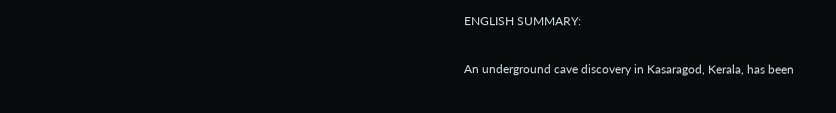ENGLISH SUMMARY:

An underground cave discovery in Kasaragod, Kerala, has been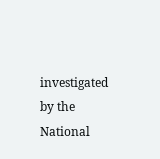investigated by the National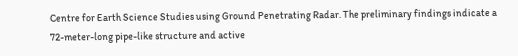Centre for Earth Science Studies using Ground Penetrating Radar. The preliminary findings indicate a 72-meter-long pipe-like structure and active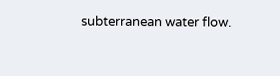subterranean water flow.